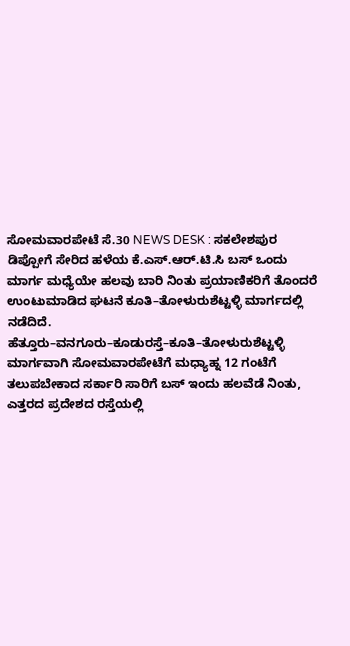ಸೋಮವಾರಪೇಟೆ ಸೆ.30 NEWS DESK : ಸಕಲೇಶಪುರ ಡಿಪ್ಪೋಗೆ ಸೇರಿದ ಹಳೆಯ ಕೆ.ಎಸ್.ಆರ್.ಟಿ.ಸಿ ಬಸ್ ಒಂದು ಮಾರ್ಗ ಮಧ್ಯೆಯೇ ಹಲವು ಬಾರಿ ನಿಂತು ಪ್ರಯಾಣಿಕರಿಗೆ ತೊಂದರೆ ಉಂಟುಮಾಡಿದ ಘಟನೆ ಕೂತಿ–ತೋಳುರುಶೆಟ್ಟಳ್ಳಿ ಮಾರ್ಗದಲ್ಲಿ ನಡೆದಿದೆ. ಹೆತ್ತೂರು–ವನಗೂರು–ಕೂಡುರಸ್ತೆ–ಕೂತಿ–ತೋಳುರುಶೆಟ್ಟಳ್ಳಿ ಮಾರ್ಗವಾಗಿ ಸೋಮವಾರಪೇಟೆಗೆ ಮಧ್ಯಾಹ್ನ 12 ಗಂಟೆಗೆ ತಲುಪಬೇಕಾದ ಸರ್ಕಾರಿ ಸಾರಿಗೆ ಬಸ್ ಇಂದು ಹಲವೆಡೆ ನಿಂತು, ಎತ್ತರದ ಪ್ರದೇಶದ ರಸ್ತೆಯಲ್ಲಿ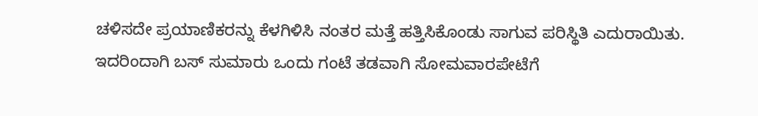ಚಳಿಸದೇ ಪ್ರಯಾಣಿಕರನ್ನು ಕೆಳಗಿಳಿಸಿ ನಂತರ ಮತ್ತೆ ಹತ್ತಿಸಿಕೊಂಡು ಸಾಗುವ ಪರಿಸ್ಥಿತಿ ಎದುರಾಯಿತು. ಇದರಿಂದಾಗಿ ಬಸ್ ಸುಮಾರು ಒಂದು ಗಂಟೆ ತಡವಾಗಿ ಸೋಮವಾರಪೇಟೆಗೆ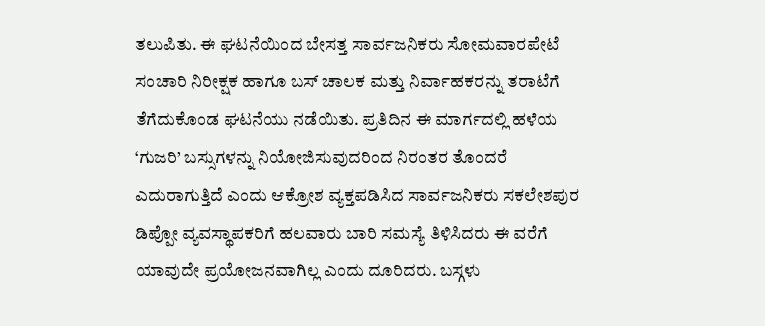ತಲುಪಿತು. ಈ ಘಟನೆಯಿಂದ ಬೇಸತ್ತ ಸಾರ್ವಜನಿಕರು ಸೋಮವಾರಪೇಟೆ ಸಂಚಾರಿ ನಿರೀಕ್ಷಕ ಹಾಗೂ ಬಸ್ ಚಾಲಕ ಮತ್ತು ನಿರ್ವಾಹಕರನ್ನು ತರಾಟೆಗೆ ತೆಗೆದುಕೊಂಡ ಘಟನೆಯು ನಡೆಯಿತು. ಪ್ರತಿದಿನ ಈ ಮಾರ್ಗದಲ್ಲಿ ಹಳೆಯ ‘ಗುಜರಿ’ ಬಸ್ಸುಗಳನ್ನು ನಿಯೋಜಿಸುವುದರಿಂದ ನಿರಂತರ ತೊಂದರೆ ಎದುರಾಗುತ್ತಿದೆ ಎಂದು ಆಕ್ರೋಶ ವ್ಯಕ್ತಪಡಿಸಿದ ಸಾರ್ವಜನಿಕರು ಸಕಲೇಶಪುರ ಡಿಪ್ಪೋ ವ್ಯವಸ್ಥಾಪಕರಿಗೆ ಹಲವಾರು ಬಾರಿ ಸಮಸ್ಯೆ ತಿಳಿಸಿದರು ಈ ವರೆಗೆ ಯಾವುದೇ ಪ್ರಯೋಜನವಾಗಿಲ್ಲ ಎಂದು ದೂರಿದರು. ಬಸ್ಗಳು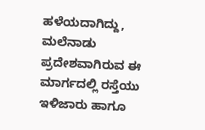ಹಳೆಯದಾಗಿದ್ದು, ಮಲೆನಾಡು ಪ್ರದೇಶವಾಗಿರುವ ಈ ಮಾರ್ಗದಲ್ಲಿ ರಸ್ತೆಯು ಇಳಿಜಾರು ಹಾಗೂ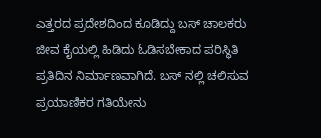ಎತ್ತರದ ಪ್ರದೇಶದಿಂದ ಕೂಡಿದ್ದು ಬಸ್ ಚಾಲಕರು ಜೀವ ಕೈಯಲ್ಲಿ ಹಿಡಿದು ಓಡಿಸಬೇಕಾದ ಪರಿಸ್ಥಿತಿ ಪ್ರತಿದಿನ ನಿರ್ಮಾಣವಾಗಿದೆ. ಬಸ್ ನಲ್ಲಿ ಚಲಿಸುವ ಪ್ರಯಾಣಿಕರ ಗತಿಯೇನು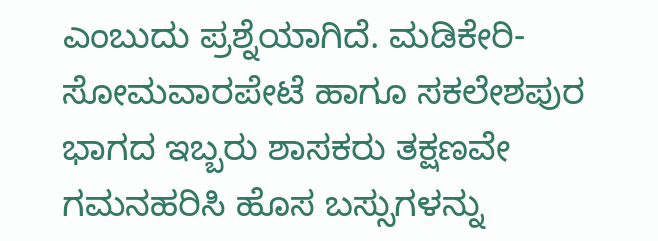ಎಂಬುದು ಪ್ರಶ್ನೆಯಾಗಿದೆ. ಮಡಿಕೇರಿ-ಸೋಮವಾರಪೇಟೆ ಹಾಗೂ ಸಕಲೇಶಪುರ ಭಾಗದ ಇಬ್ಬರು ಶಾಸಕರು ತಕ್ಷಣವೇ ಗಮನಹರಿಸಿ ಹೊಸ ಬಸ್ಸುಗಳನ್ನು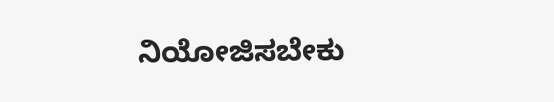ನಿಯೋಜಿಸಬೇಕು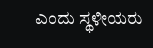ಎಂದು ಸ್ಥಳೀಯರು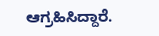ಆಗ್ರಹಿಸಿದ್ದಾರೆ.